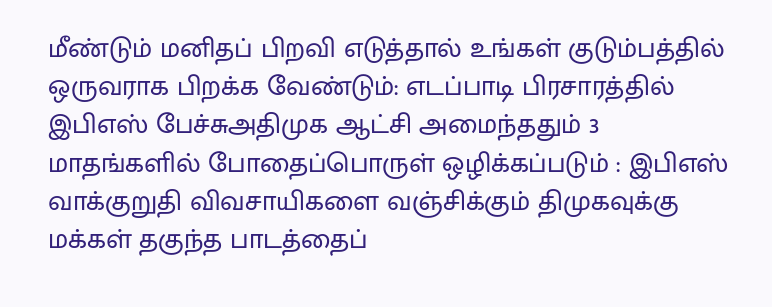மீண்டும் மனிதப் பிறவி எடுத்தால் உங்கள் குடும்பத்தில் ஒருவராக பிறக்க வேண்டும்: எடப்பாடி பிரசாரத்தில் இபிஎஸ் பேச்சுஅதிமுக ஆட்சி அமைந்ததும் 3 மாதங்களில் போதைப்பொருள் ஒழிக்கப்படும் : இபிஎஸ் வாக்குறுதி விவசாயிகளை வஞ்சிக்கும் திமுகவுக்கு மக்கள் தகுந்த பாடத்தைப்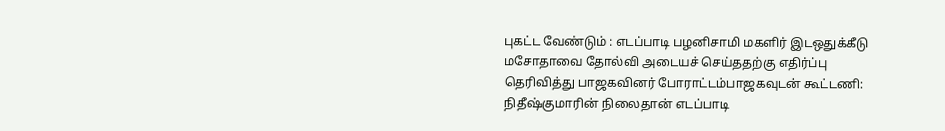புகட்ட வேண்டும் : எடப்பாடி பழனிசாமி மகளிர் இடஒதுக்கீடு மசோதாவை தோல்வி அடையச் செய்ததற்கு எதிர்ப்பு தெரிவித்து பாஜகவினர் போராட்டம்பாஜகவுடன் கூட்டணி: நிதீஷ்குமாரின் நிலைதான் எடப்பாடி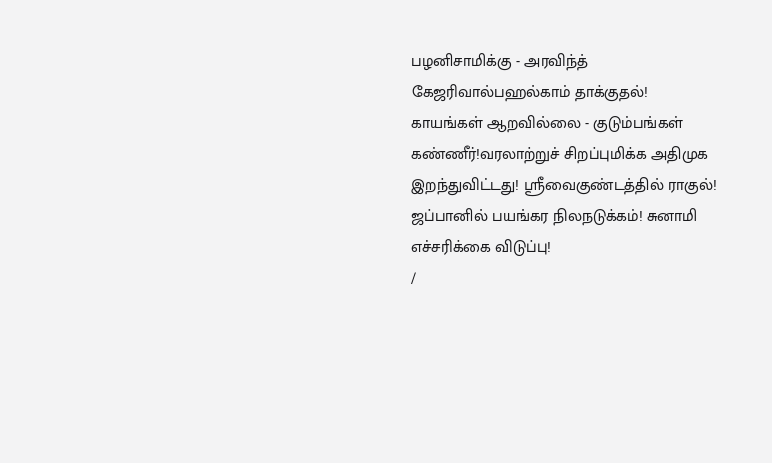பழனிசாமிக்கு - அரவிந்த் கேஜரிவால்பஹல்காம் தாக்குதல்! காயங்கள் ஆறவில்லை - குடும்பங்கள் கண்ணீர்!வரலாற்றுச் சிறப்புமிக்க அதிமுக இறந்துவிட்டது! ஸ்ரீவைகுண்டத்தில் ராகுல்! ஜப்பானில் பயங்கர நிலநடுக்கம்! சுனாமி எச்சரிக்கை விடுப்பு!
/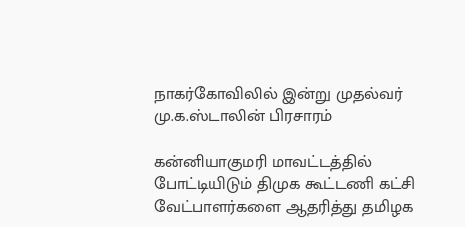நாகர்கோவிலில் இன்று முதல்வர் மு.க.ஸ்டாலின் பிரசாரம்

கன்னியாகுமரி மாவட்டத்தில் போட்டியிடும் திமுக கூட்டணி கட்சி வேட்பாளர்களை ஆதரித்து தமிழக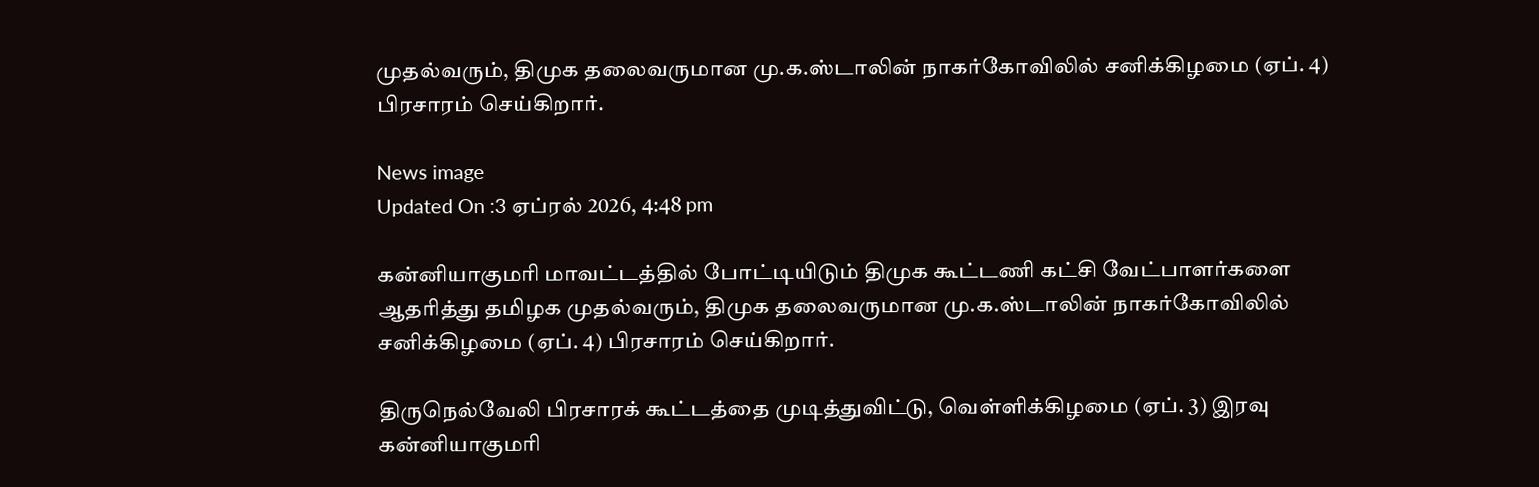முதல்வரும், திமுக தலைவருமான மு.க.ஸ்டாலின் நாகர்கோவிலில் சனிக்கிழமை (ஏப். 4) பிரசாரம் செய்கிறார்.

News image
Updated On :3 ஏப்ரல் 2026, 4:48 pm

கன்னியாகுமரி மாவட்டத்தில் போட்டியிடும் திமுக கூட்டணி கட்சி வேட்பாளர்களை ஆதரித்து தமிழக முதல்வரும், திமுக தலைவருமான மு.க.ஸ்டாலின் நாகர்கோவிலில் சனிக்கிழமை (ஏப். 4) பிரசாரம் செய்கிறார்.

திருநெல்வேலி பிரசாரக் கூட்டத்தை முடித்துவிட்டு, வெள்ளிக்கிழமை (ஏப். 3) இரவு கன்னியாகுமரி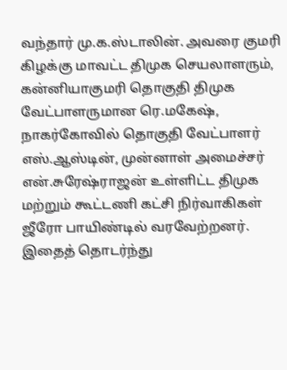வந்தார் மு.க.ஸ்டாலின். அவரை குமரி கிழக்கு மாவட்ட திமுக செயலாளரும், கன்னியாகுமரி தொகுதி திமுக வேட்பாளருமான ரெ.மகேஷ், நாகர்கோவில் தொகுதி வேட்பாளர் எஸ்.ஆஸ்டின், முன்னாள் அமைச்சர் என்.சுரேஷ்ராஜன் உள்ளிட்ட திமுக மற்றும் கூட்டணி கட்சி நிர்வாகிகள் ஜீரோ பாயிண்டில் வரவேற்றனர். இதைத் தொடர்ந்து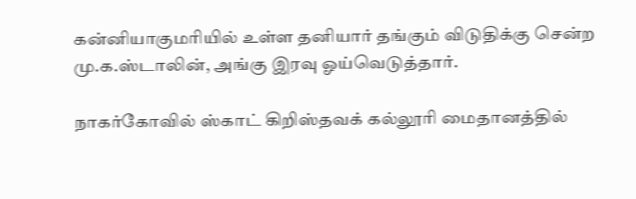கன்னியாகுமரியில் உள்ள தனியார் தங்கும் விடுதிக்கு சென்ற மு.க.ஸ்டாலின், அங்கு இரவு ஓய்வெடுத்தார்.

நாகர்கோவில் ஸ்காட் கிறிஸ்தவக் கல்லூரி மைதானத்தில்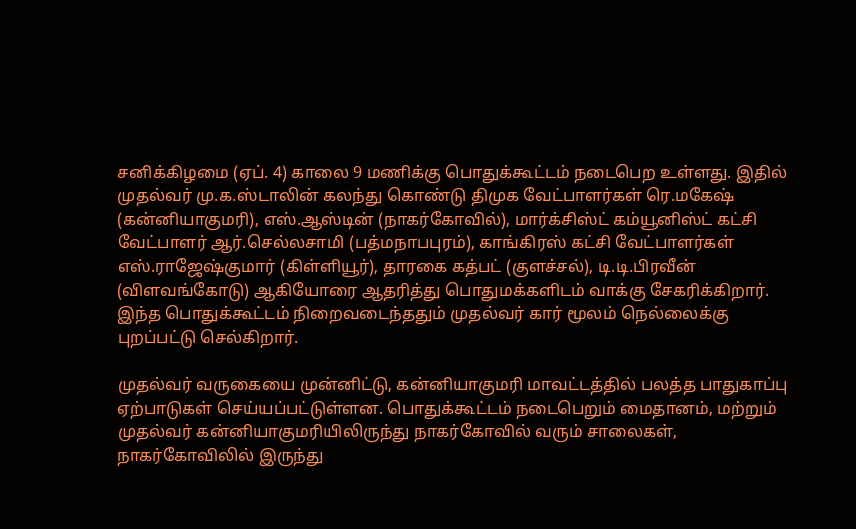சனிக்கிழமை (ஏப். 4) காலை 9 மணிக்கு பொதுக்கூட்டம் நடைபெற உள்ளது. இதில் முதல்வர் மு.க.ஸ்டாலின் கலந்து கொண்டு திமுக வேட்பாளர்கள் ரெ.மகேஷ் (கன்னியாகுமரி), எஸ்.ஆஸ்டின் (நாகர்கோவில்), மார்க்சிஸ்ட் கம்யூனிஸ்ட் கட்சி வேட்பாளர் ஆர்.செல்லசாமி (பத்மநாபபுரம்), காங்கிரஸ் கட்சி வேட்பாளர்கள் எஸ்.ராஜேஷ்குமார் (கிள்ளியூர்), தாரகை கத்பட் (குளச்சல்), டி.டி.பிரவீன் (விளவங்கோடு) ஆகியோரை ஆதரித்து பொதுமக்களிடம் வாக்கு சேகரிக்கிறார். இந்த பொதுக்கூட்டம் நிறைவடைந்ததும் முதல்வர் கார் மூலம் நெல்லைக்கு புறப்பட்டு செல்கிறார்.

முதல்வர் வருகையை முன்னிட்டு, கன்னியாகுமரி மாவட்டத்தில் பலத்த பாதுகாப்பு ஏற்பாடுகள் செய்யப்பட்டுள்ளன. பொதுக்கூட்டம் நடைபெறும் மைதானம், மற்றும் முதல்வர் கன்னியாகுமரியிலிருந்து நாகர்கோவில் வரும் சாலைகள், நாகர்கோவிலில் இருந்து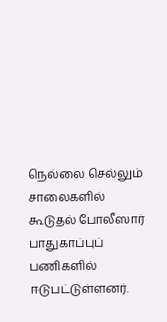நெல்லை செல்லும் சாலைகளில் கூடுதல் போலீஸார் பாதுகாப்புப் பணிகளில் ஈடுபட்டுள்ளனர்.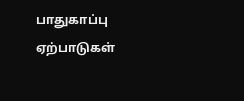பாதுகாப்பு ஏற்பாடுகள்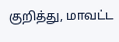குறித்து, மாவட்ட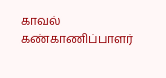காவல் கண்காணிப்பாளர்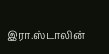இரா.ஸ்டாலின்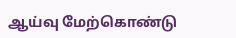ஆய்வு மேற்கொண்டு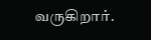வருகிறார்.